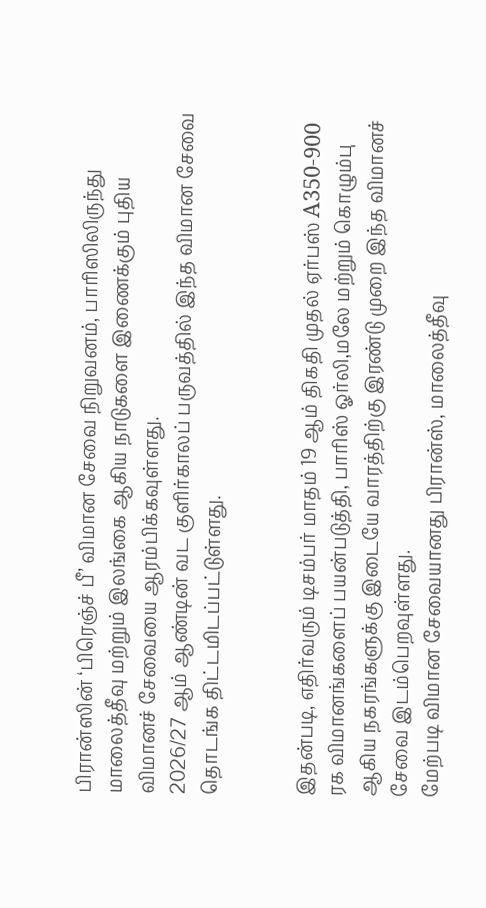பிரான்ஸின் ‘பிரெஞ்ச் பீ’ விமான சேவை நிறுவனம், பாரிஸிலிருந்து மாலைத்தீவு மற்றும் இலங்கை ஆகிய நாடுகளை இணைக்கும் புதிய விமானச் சேவையை ஆரம்பிக்கவுள்ளது.
2026/27 ஆம் ஆண்டின் வட குளிர்காலப் பருவத்தில் இந்த விமான சேவை தொடங்க திட்டமிடப்பட்டுள்ளது.


இதன்படி, எதிர்வரும் டிசம்பர் மாதம் 19 ஆம் திகதி முதல் ஏர்பஸ் A350-900 ரக விமானங்களைப் பயன்படுத்தி, பாரிஸ் ஓர்லி,மலே மற்றும் கொழும்பு ஆகிய நகரங்களுக்கு இடையே வாரத்திற்கு இரண்டு முறை இந்த விமானச் சேவை இடம்பெறவுள்ளது.
மேற்படி விமான சேவையானது பிரான்ஸ், மாலைத்தீவு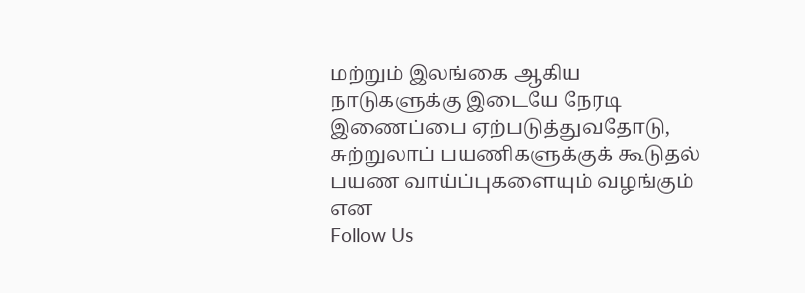மற்றும் இலங்கை ஆகிய நாடுகளுக்கு இடையே நேரடி இணைப்பை ஏற்படுத்துவதோடு, சுற்றுலாப் பயணிகளுக்குக் கூடுதல் பயண வாய்ப்புகளையும் வழங்கும் என
Follow Us